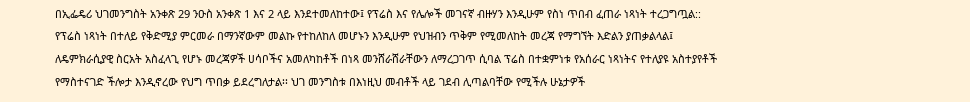በኢፌዴሪ ህገመንግስት አንቀጽ 29 ንዑስ አንቀጽ 1 እና 2 ላይ እንደተመለከተው፤ የፕሬስ እና የሌሎች መገናኛ ብዙሃን እንዲሁም የስነ ጥበብ ፈጠራ ነጻነት ተረጋግጧል:: የፕሬስ ነጻነት በተለይ የቅድሚያ ምርመራ በማንኛውም መልኩ የተከለከለ መሆኑን እንዲሁም የህዝብን ጥቅም የሚመለከት መረጃ የማግኘት እድልን ያጠቃልላል፤ ለዴምክራሲያዊ ስርአት አስፈላጊ የሆኑ መረጃዎች ሀሳቦችና አመለካከቶች በነጻ መንሸራሸራቸውን ለማረጋገጥ ሲባል ፕሬስ በተቋምነቱ የአሰራር ነጻነትና የተለያዩ አስተያየቶች የማስተናገድ ችሎታ እንዲኖረው የህግ ጥበቃ ይደረግለታል፡፡ ህገ መንግስቱ በእነዚህ መብቶች ላይ ገደብ ሊጣልባቸው የሚችሉ ሁኔታዎች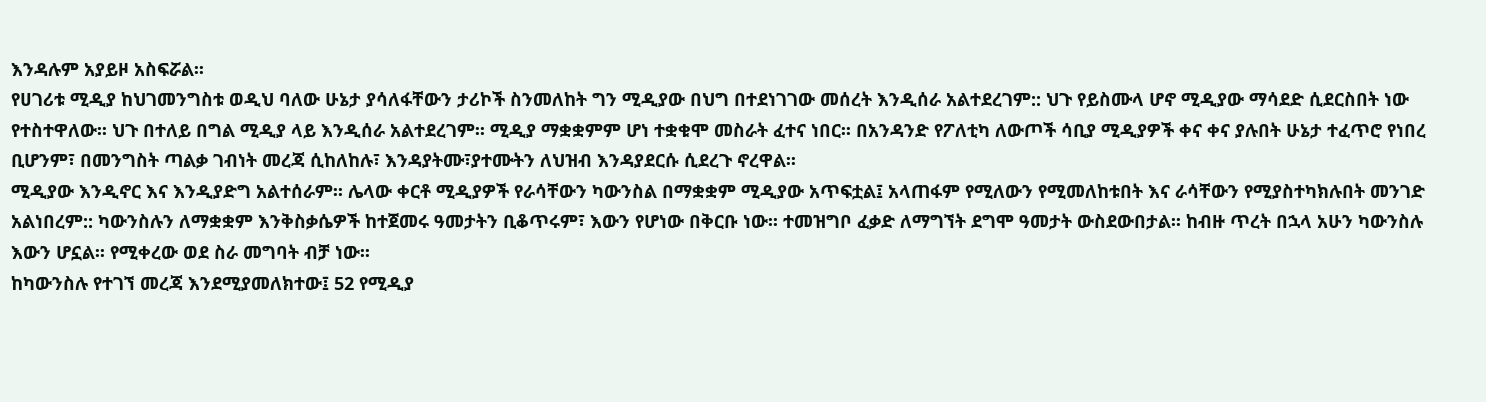እንዳሉም አያይዞ አስፍሯል፡፡
የሀገሪቱ ሚዲያ ከህገመንግስቱ ወዲህ ባለው ሁኔታ ያሳለፋቸውን ታሪኮች ስንመለከት ግን ሚዲያው በህግ በተደነገገው መሰረት እንዲሰራ አልተደረገም:: ህጉ የይስሙላ ሆኖ ሚዲያው ማሳደድ ሲደርስበት ነው የተስተዋለው፡፡ ህጉ በተለይ በግል ሚዲያ ላይ እንዲሰራ አልተደረገም፡፡ ሚዲያ ማቋቋምም ሆነ ተቋቁሞ መስራት ፈተና ነበር፡፡ በአንዳንድ የፖለቲካ ለውጦች ሳቢያ ሚዲያዎች ቀና ቀና ያሉበት ሁኔታ ተፈጥሮ የነበረ ቢሆንም፣ በመንግስት ጣልቃ ገብነት መረጃ ሲከለከሉ፣ እንዳያትሙ፣ያተሙትን ለህዝብ እንዳያደርሱ ሲደረጉ ኖረዋል፡፡
ሚዲያው እንዲኖር እና እንዲያድግ አልተሰራም፡፡ ሌላው ቀርቶ ሚዲያዎች የራሳቸውን ካውንስል በማቋቋም ሚዲያው አጥፍቷል፤ አላጠፋም የሚለውን የሚመለከቱበት እና ራሳቸውን የሚያስተካክሉበት መንገድ አልነበረም:: ካውንስሉን ለማቋቋም እንቅስቃሴዎች ከተጀመሩ ዓመታትን ቢቆጥሩም፣ እውን የሆነው በቅርቡ ነው፡፡ ተመዝግቦ ፈቃድ ለማግኘት ደግሞ ዓመታት ውስደውበታል፡፡ ከብዙ ጥረት በኋላ አሁን ካውንስሉ እውን ሆኗል፡፡ የሚቀረው ወደ ስራ መግባት ብቻ ነው፡፡
ከካውንስሉ የተገኘ መረጃ እንደሚያመለክተው፤ 52 የሚዲያ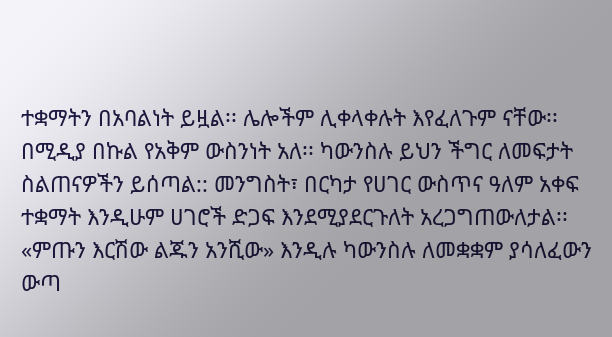ተቋማትን በአባልነት ይዟል፡፡ ሌሎችም ሊቀላቀሉት እየፈለጉም ናቸው፡፡ በሚዲያ በኩል የአቅም ውስንነት አለ፡፡ ካውንስሉ ይህን ችግር ለመፍታት ስልጠናዎችን ይሰጣል:: መንግስት፣ በርካታ የሀገር ውስጥና ዓለም አቀፍ ተቋማት እንዲሁም ሀገሮች ድጋፍ እንደሚያደርጉለት አረጋግጠውለታል፡፡
«ምጡን እርሽው ልጁን አንሺው» እንዲሉ ካውንስሉ ለመቋቋም ያሳለፈውን ውጣ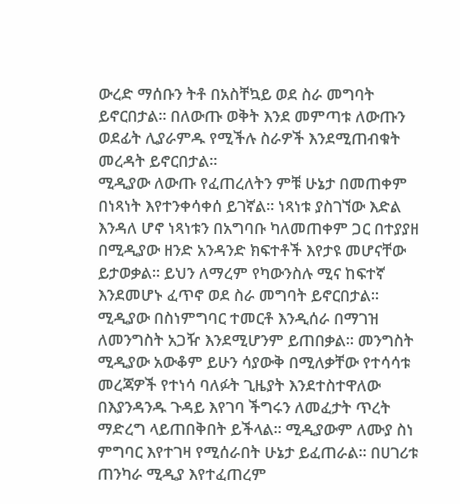ውረድ ማሰቡን ትቶ በአስቸኳይ ወደ ስራ መግባት ይኖርበታል፡፡ በለውጡ ወቅት እንደ መምጣቱ ለውጡን ወደፊት ሊያራምዱ የሚችሉ ስራዎች እንደሚጠብቁት መረዳት ይኖርበታል፡፡
ሚዲያው ለውጡ የፈጠረለትን ምቹ ሁኔታ በመጠቀም በነጻነት እየተንቀሳቀሰ ይገኛል፡፡ ነጻነቱ ያስገኘው እድል እንዳለ ሆኖ ነጻነቱን በአግባቡ ካለመጠቀም ጋር በተያያዘ በሚዲያው ዘንድ አንዳንድ ክፍተቶች እየታዩ መሆናቸው ይታወቃል፡፡ ይህን ለማረም የካውንስሉ ሚና ከፍተኛ እንደመሆኑ ፈጥኖ ወደ ስራ መግባት ይኖርበታል፡፡
ሚዲያው በስነምግባር ተመርቶ እንዲሰራ በማገዝ ለመንግስት አጋዥ እንደሚሆንም ይጠበቃል፡፡ መንግስት ሚዲያው አውቆም ይሁን ሳያውቅ በሚለቃቸው የተሳሳቱ መረጃዎች የተነሳ ባለፉት ጊዜያት እንደተስተዋለው በእያንዳንዱ ጉዳይ እየገባ ችግሩን ለመፈታት ጥረት ማድረግ ላይጠበቅበት ይችላል፡፡ ሚዲያውም ለሙያ ስነ ምግባር እየተገዛ የሚሰራበት ሁኔታ ይፈጠራል፡፡ በሀገሪቱ ጠንካራ ሚዲያ እየተፈጠረም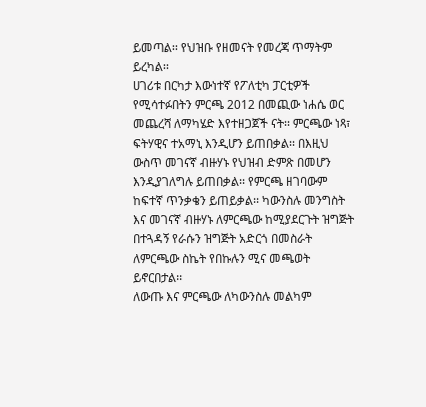ይመጣል፡፡ የህዝቡ የዘመናት የመረጃ ጥማትም ይረካል፡፡
ሀገሪቱ በርካታ እውነተኛ የፖለቲካ ፓርቲዎች የሚሳተፉበትን ምርጫ 2012 በመጪው ነሐሴ ወር መጨረሻ ለማካሄድ እየተዘጋጀች ናት፡፡ ምርጫው ነጻ፣ ፍትሃዊና ተአማኒ እንዲሆን ይጠበቃል፡፡ በእዚህ ውስጥ መገናኛ ብዙሃኑ የህዝብ ድምጽ በመሆን እንዲያገለግሉ ይጠበቃል፡፡ የምርጫ ዘገባውም ከፍተኛ ጥንቃቄን ይጠይቃል፡፡ ካውንስሉ መንግስት እና መገናኛ ብዙሃኑ ለምርጫው ከሚያደርጉት ዝግጅት በተጓዳኝ የራሱን ዝግጅት አድርጎ በመስራት ለምርጫው ስኬት የበኩሉን ሚና መጫወት ይኖርበታል፡፡
ለውጡ እና ምርጫው ለካውንስሉ መልካም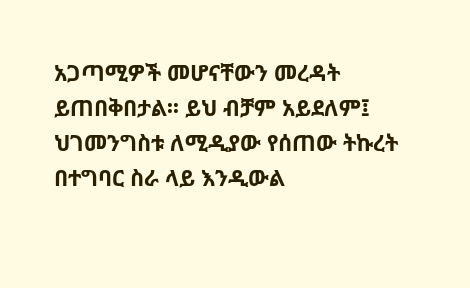አጋጣሚዎች መሆናቸውን መረዳት ይጠበቅበታል፡፡ ይህ ብቻም አይደለም፤ ህገመንግስቱ ለሚዲያው የሰጠው ትኩረት በተግባር ስራ ላይ እንዲውል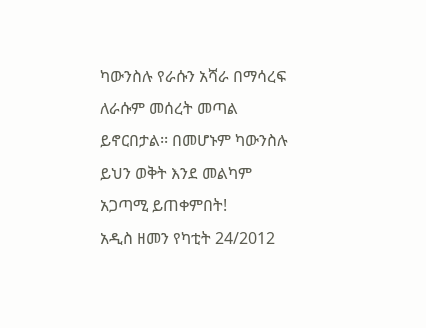ካውንስሉ የራሱን አሻራ በማሳረፍ ለራሱም መሰረት መጣል ይኖርበታል፡፡ በመሆኑም ካውንስሉ ይህን ወቅት እንደ መልካም አጋጣሚ ይጠቀምበት!
አዲስ ዘመን የካቲት 24/2012